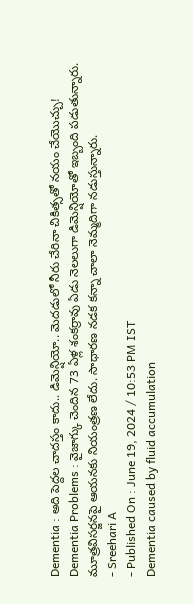Dementia : అది పెద్దల చాదస్తం కాదు.. డిమెన్షియో.. మెదడులో నీరు చేరినా చికిత్సతో నయం చేయొచ్చు!
Dementia Problems : వైజాగ్కు చెందిన 73 ఏళ్ల శంకర్రావు ఏడు నెలలుగా డిమెన్షియోతో ఇబ్బంది పడుతున్నారు. మూత్రవిసర్జనపై ఆయనకు నియంత్రణ లేదు. సాధారణ నడక కన్నా చాలా నెమ్మదిగా నడుస్తున్నారు.
- Sreehari A
- Published On : June 19, 2024 / 10:53 PM IST
Dementia caused by fluid accumulation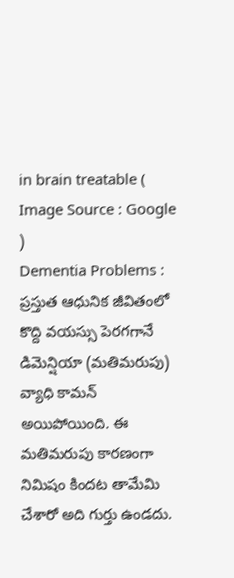in brain treatable ( Image Source : Google )
Dementia Problems : ప్రస్తుత ఆధునిక జీవితంలో కొద్ది వయస్సు పెరగగానే డిమెన్షియా (మతిమరుపు) వ్యాధి కామన్ అయిపోయింది. ఈ మతిమరుపు కారణంగా నిమిషం కిందట తామేమి చేశారో అది గుర్తు ఉండదు.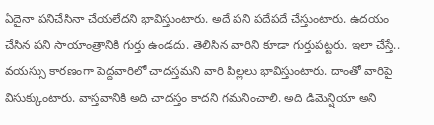ఏదైనా పనిచేసినా చేయలేదని భావిస్తుంటారు. అదే పని పదేపదే చేస్తుంటారు. ఉదయం చేసిన పని సాయాంత్రానికి గుర్తు ఉండదు. తెలిసిన వారిని కూడా గుర్తుపట్టరు. ఇలా చేస్తే.. వయస్సు కారణంగా పెద్దవారిలో చాదస్తమని వారి పిల్లలు భావిస్తుంటారు. దాంతో వారిపై విసుక్కుంటారు. వాస్తవానికి అది చాదస్తం కాదని గమనించాలి. అది డిమెన్షియా అని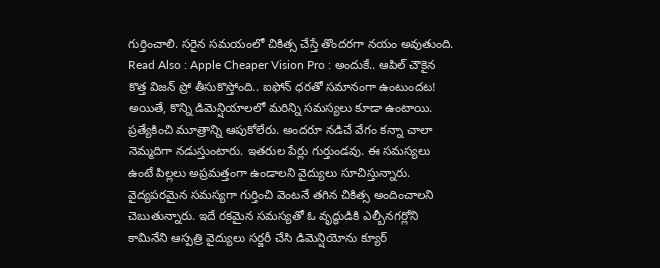గుర్తించాలి. సరైన సమయంలో చికిత్స చేస్తే తొందరగా నయం అవుతుంది.
Read Also : Apple Cheaper Vision Pro : అందుకే.. ఆపిల్ చౌకైన కొత్త విజన్ ప్రో తీసుకొస్తోంది.. ఐఫోన్ ధరతో సమానంగా ఉంటుందట!
అయితే, కొన్ని డిమెన్షియాలలో మరిన్ని సమస్యలు కూడా ఉంటాయి. ప్రత్యేకించి మూత్రాన్ని ఆపుకోలేరు. అందరూ నడిచే వేగం కన్నా చాలా నెమ్మదిగా నడుస్తుంటారు. ఇతరుల పేర్లు గుర్తుండవు. ఈ సమస్యలు ఉంటే పిల్లలు అప్రమత్తంగా ఉండాలని వైద్యులు సూచిస్తున్నారు. వైద్యపరమైన సమస్యగా గుర్తించి వెంటనే తగిన చికిత్స అందించాలని చెబుతున్నారు. ఇదే రకమైన సమస్యతో ఓ వృద్ధుడికి ఎల్బీనగర్లోని కామినేని ఆస్పత్రి వైద్యులు సర్జరీ చేసి డిమెన్షియోను క్యూర్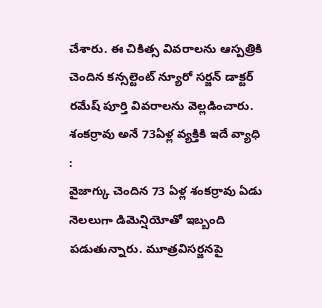చేశారు. ఈ చికిత్స వివరాలను ఆస్పత్రికి చెందిన కన్సల్టెంట్ న్యూరో సర్జన్ డాక్టర్ రమేష్ పూర్తి వివరాలను వెల్లడించారు.
శంకర్రావు అనే 73ఏళ్ల వ్యక్తికి ఇదే వ్యాధి :
వైజాగ్కు చెందిన 73 ఏళ్ల శంకర్రావు ఏడు నెలలుగా డిమెన్షియోతో ఇబ్బంది పడుతున్నారు. మూత్రవిసర్జనపై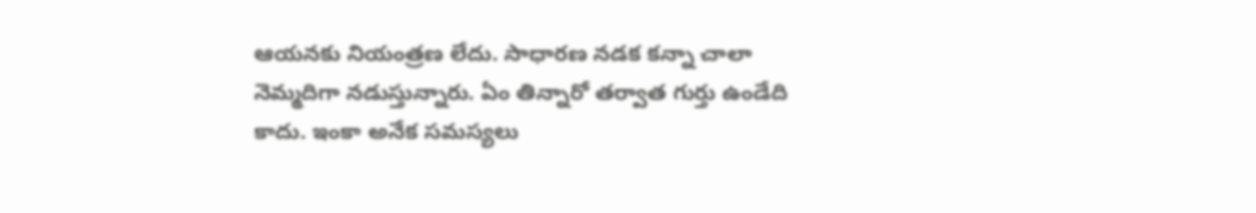ఆయనకు నియంత్రణ లేదు. సాధారణ నడక కన్నా చాలా నెమ్మదిగా నడుస్తున్నారు. ఏం తిన్నారో తర్వాత గుర్తు ఉండేది కాదు. ఇంకా అనేక సమస్యలు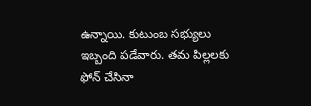ఉన్నాయి. కుటుంబ సభ్యులు ఇబ్బంది పడేవారు. తమ పిల్లలకు ఫోన్ చేసినా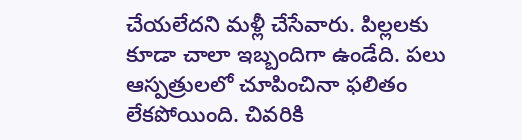చేయలేదని మళ్లీ చేసేవారు. పిల్లలకు కూడా చాలా ఇబ్బందిగా ఉండేది. పలు ఆస్పత్రులలో చూపించినా ఫలితం లేకపోయింది. చివరికి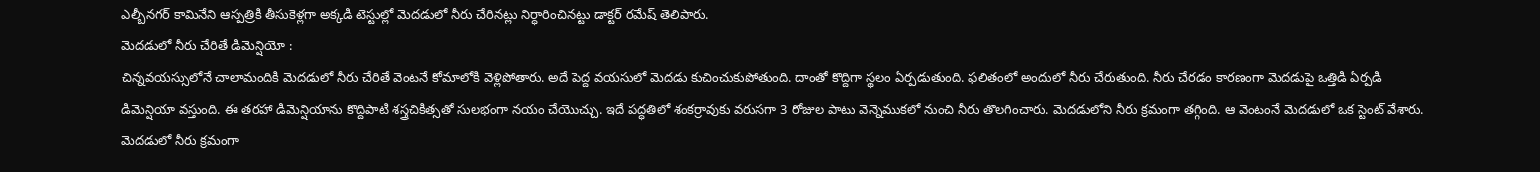ఎల్బీనగర్ కామినేని ఆస్పత్రికి తీసుకెళ్లగా అక్కడి టెస్టుల్లో మెదడులో నీరు చేరినట్లు నిర్ధారించినట్టు డాక్టర్ రమేష్ తెలిపారు.
మెదడులో నీరు చేరితే డిమెన్షియో :
చిన్నవయస్సులోనే చాలామందికి మెదడులో నీరు చేరితే వెంటనే కోమాలోకి వెళ్లిపోతారు. అదే పెద్ద వయసులో మెదడు కుచించుకుపోతుంది. దాంతో కొద్దిగా స్థలం ఏర్పడుతుంది. ఫలితంలో అందులో నీరు చేరుతుంది. నీరు చేరడం కారణంగా మెదడుపై ఒత్తిడి ఏర్పడి డిమెన్షియా వస్తుంది. ఈ తరహా డిమెన్షియాను కొద్దిపాటి శస్త్రచికిత్సతో సులభంగా నయం చేయొచ్చు. ఇదే పద్ధతిలో శంకర్రావుకు వరుసగా 3 రోజుల పాటు వెన్నెముకలో నుంచి నీరు తొలగించారు. మెదడులోని నీరు క్రమంగా తగ్గింది. ఆ వెంటంనే మెదడులో ఒక స్టెంట్ వేశారు. మెదడులో నీరు క్రమంగా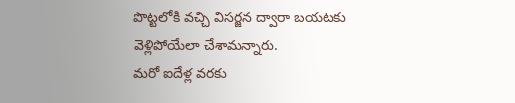పొట్టలోకి వచ్చి విసర్జన ద్వారా బయటకు వెళ్లిపోయేలా చేశామన్నారు.
మరో ఐదేళ్ల వరకు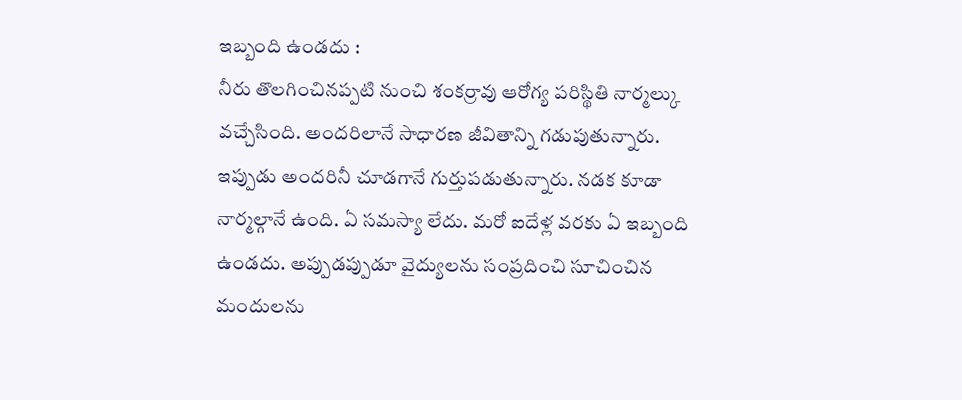ఇబ్బంది ఉండదు :
నీరు తొలగించినప్పటి నుంచి శంకర్రావు ఆరోగ్య పరిస్థితి నార్మల్కు వచ్చేసింది. అందరిలానే సాధారణ జీవితాన్ని గడుపుతున్నారు. ఇప్పుడు అందరినీ చూడగానే గుర్తుపడుతున్నారు. నడక కూడా నార్మల్గానే ఉంది. ఏ సమస్యా లేదు. మరో ఐదేళ్ల వరకు ఏ ఇబ్బంది ఉండదు. అప్పుడప్పుడూ వైద్యులను సంప్రదించి సూచించిన మందులను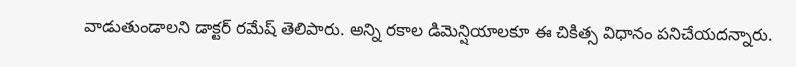వాడుతుండాలని డాక్టర్ రమేష్ తెలిపారు. అన్ని రకాల డిమెన్షియాలకూ ఈ చికిత్స విధానం పనిచేయదన్నారు.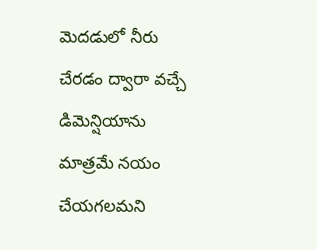మెదడులో నీరు చేరడం ద్వారా వచ్చే డిమెన్షియాను మాత్రమే నయం చేయగలమని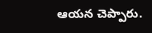ఆయన చెప్పారు.